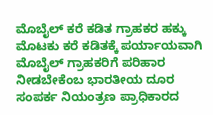ಮೊಬೈಲ್‌ ಕರೆ ಕಡಿತ ಗ್ರಾಹಕರ ಹಕ್ಕು ಮೊಟಕು ಕರೆ ಕಡಿತಕ್ಕೆ ಪರ್ಯಾಯವಾಗಿ ಮೊಬೈಲ್ ಗ್ರಾಹಕರಿಗೆ ಪರಿಹಾರ ನೀಡಬೇಕೆಂಬ ಭಾರತೀಯ ದೂರ ಸಂಪರ್ಕ ನಿಯಂತ್ರಣ ಪ್ರಾಧಿಕಾರದ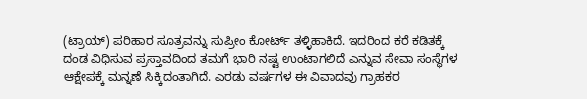(ಟ್ರಾಯ್‌) ಪರಿಹಾರ ಸೂತ್ರವನ್ನು ಸುಪ್ರೀಂ ಕೋರ್ಟ್‌ ತಳ್ಳಿಹಾಕಿದೆ. ಇದರಿಂದ ಕರೆ ಕಡಿತಕ್ಕೆ ದಂಡ ವಿಧಿಸುವ ಪ್ರಸ್ತಾವದಿಂದ ತಮಗೆ ಭಾರಿ ನಷ್ಟ ಉಂಟಾಗಲಿದೆ ಎನ್ನುವ ಸೇವಾ ಸಂಸ್ಥೆಗಳ ಆಕ್ಷೇಪಕ್ಕೆ ಮನ್ನಣೆ ಸಿಕ್ಕಿದಂತಾಗಿದೆ. ಎರಡು ವರ್ಷಗಳ ಈ ವಿವಾದವು ಗ್ರಾಹಕರ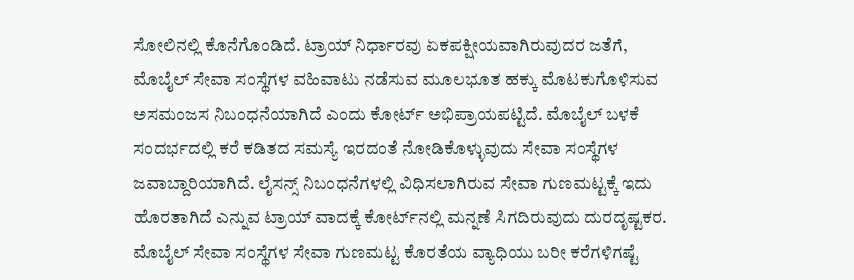ಸೋಲಿನಲ್ಲಿ ಕೊನೆಗೊಂಡಿದೆ. ಟ್ರಾಯ್‌ ನಿರ್ಧಾರವು ಏಕಪಕ್ಷೀಯವಾಗಿರುವುದರ ಜತೆಗೆ, ಮೊಬೈಲ್‌ ಸೇವಾ ಸಂಸ್ಥೆಗಳ ವಹಿವಾಟು ನಡೆಸುವ ಮೂಲಭೂತ ಹಕ್ಕು ಮೊಟಕುಗೊಳಿಸುವ ಅಸಮಂಜಸ ನಿಬಂಧನೆಯಾಗಿದೆ ಎಂದು ಕೋರ್ಟ್‌ ಅಭಿಪ್ರಾಯಪಟ್ಟಿದೆ. ಮೊಬೈಲ್‌ ಬಳಕೆ ಸಂದರ್ಭದಲ್ಲಿ ಕರೆ ಕಡಿತದ ಸಮಸ್ಯೆ ಇರದಂತೆ ನೋಡಿಕೊಳ್ಳುವುದು ಸೇವಾ ಸಂಸ್ಥೆಗಳ ಜವಾಬ್ದಾರಿಯಾಗಿದೆ. ಲೈಸನ್ಸ್‌ ನಿಬಂಧನೆಗಳಲ್ಲಿ ವಿಧಿಸಲಾಗಿರುವ ಸೇವಾ ಗುಣಮಟ್ಟಕ್ಕೆ ಇದು ಹೊರತಾಗಿದೆ ಎನ್ನುವ ಟ್ರಾಯ್ ವಾದಕ್ಕೆ ಕೋರ್ಟ್‌ನಲ್ಲಿ ಮನ್ನಣೆ ಸಿಗದಿರುವುದು ದುರದೃಷ್ಟಕರ. ಮೊಬೈಲ್ ಸೇವಾ ಸಂಸ್ಥೆಗಳ ಸೇವಾ ಗುಣಮಟ್ಟ ಕೊರತೆಯ ವ್ಯಾಧಿಯು ಬರೀ ಕರೆಗಳಿಗಷ್ಟೆ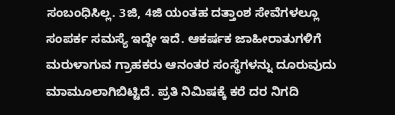ಸಂಬಂಧಿಸಿಲ್ಲ. 3ಜಿ, 4ಜಿ ಯಂತಹ ದತ್ತಾಂಶ ಸೇವೆಗಳಲ್ಲೂ ಸಂಪರ್ಕ ಸಮಸ್ಯೆ ಇದ್ದೇ ಇದೆ. ಆಕರ್ಷಕ ಜಾಹೀರಾತುಗಳಿಗೆ ಮರುಳಾಗುವ ಗ್ರಾಹಕರು ಆನಂತರ ಸಂಸ್ಥೆಗಳನ್ನು ದೂರುವುದು ಮಾಮೂಲಾಗಿಬಿಟ್ಟಿದೆ. ಪ್ರತಿ ನಿಮಿಷಕ್ಕೆ ಕರೆ ದರ ನಿಗದಿ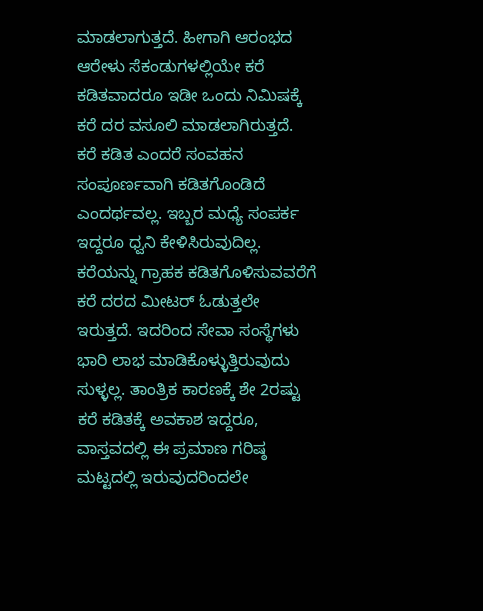ಮಾಡಲಾಗುತ್ತದೆ. ಹೀಗಾಗಿ ಆರಂಭದ ಆರೇಳು ಸೆಕಂಡುಗಳಲ್ಲಿಯೇ ಕರೆ ಕಡಿತವಾದರೂ ಇಡೀ ಒಂದು ನಿಮಿಷಕ್ಕೆ ಕರೆ ದರ ವಸೂಲಿ ಮಾಡಲಾಗಿರುತ್ತದೆ. ಕರೆ ಕಡಿತ ಎಂದರೆ ಸಂವಹನ ಸಂಪೂರ್ಣವಾಗಿ ಕಡಿತಗೊಂಡಿದೆ ಎಂದರ್ಥವಲ್ಲ. ಇಬ್ಬರ ಮಧ್ಯೆ ಸಂಪರ್ಕ ಇದ್ದರೂ ಧ್ವನಿ ಕೇಳಿಸಿರುವುದಿಲ್ಲ. ಕರೆಯನ್ನು ಗ್ರಾಹಕ ಕಡಿತಗೊಳಿಸುವವರೆಗೆ ಕರೆ ದರದ ಮೀಟರ್‌ ಓಡುತ್ತಲೇ ಇರುತ್ತದೆ. ಇದರಿಂದ ಸೇವಾ ಸಂಸ್ಥೆಗಳು ಭಾರಿ ಲಾಭ ಮಾಡಿಕೊಳ್ಳುತ್ತಿರುವುದು ಸುಳ್ಳಲ್ಲ. ತಾಂತ್ರಿಕ ಕಾರಣಕ್ಕೆ ಶೇ 2ರಷ್ಟು ಕರೆ ಕಡಿತಕ್ಕೆ ಅವಕಾಶ ಇದ್ದರೂ, ವಾಸ್ತವದಲ್ಲಿ ಈ ಪ್ರಮಾಣ ಗರಿಷ್ಠ ಮಟ್ಟದಲ್ಲಿ ಇರುವುದರಿಂದಲೇ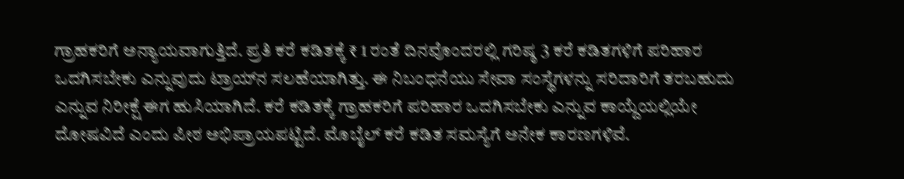ಗ್ರಾಹಕರಿಗೆ ಅನ್ಯಾಯವಾಗುತ್ತಿದೆ. ಪ್ರತಿ ಕರೆ ಕಡಿತಕ್ಕೆ ₹ 1 ರಂತೆ ದಿನವೊಂದರಲ್ಲಿ ಗರಿಷ್ಠ 3 ಕರೆ ಕಡಿತಗಳಿಗೆ ಪರಿಹಾರ ಒದಗಿಸಬೇಕು ಎನ್ನುವುದು ಟ್ರಾಯ್‌ನ ಸಲಹೆಯಾಗಿತ್ತು. ಈ ನಿಬಂಧನೆಯು ಸೇವಾ ಸಂಸ್ಥೆಗಳನ್ನು ಸರಿದಾರಿಗೆ ತರಬಹುದು ಎನ್ನುವ ನಿರೀಕ್ಷೆ ಈಗ ಹುಸಿಯಾಗಿದೆ. ಕರೆ ಕಡಿತಕ್ಕೆ ಗ್ರಾಹಕರಿಗೆ ಪರಿಹಾರ ಒದಗಿಸಬೇಕು ಎನ್ನುವ ಕಾಯ್ದೆಯಲ್ಲಿಯೇ ದೋಷವಿದೆ ಎಂದು ಪೀಠ ಅಭಿಪ್ರಾಯಪಟ್ಟಿದೆ. ಮೊಬೈಲ್‌ ಕರೆ ಕಡಿತ ಸಮಸ್ಯೆಗೆ ಅನೇಕ ಕಾರಣಗಳಿವೆ.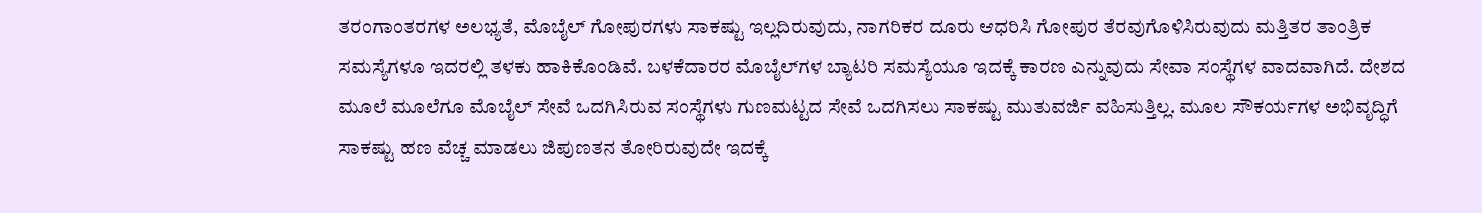ತರಂಗಾಂತರಗಳ ಅಲಭ್ಯತೆ, ಮೊಬೈಲ್‌ ಗೋಪುರಗಳು ಸಾಕಷ್ಟು ಇಲ್ಲದಿರುವುದು, ನಾಗರಿಕರ ದೂರು ಆಧರಿಸಿ ಗೋಪುರ ತೆರವುಗೊಳಿಸಿರುವುದು ಮತ್ತಿತರ ತಾಂತ್ರಿಕ ಸಮಸ್ಯೆಗಳೂ ಇದರಲ್ಲಿ ತಳಕು ಹಾಕಿಕೊಂಡಿವೆ. ಬಳಕೆದಾರರ ಮೊಬೈಲ್‌ಗಳ ಬ್ಯಾಟರಿ ಸಮಸ್ಯೆಯೂ ಇದಕ್ಕೆ ಕಾರಣ ಎನ್ನುವುದು ಸೇವಾ ಸಂಸ್ಥೆಗಳ ವಾದವಾಗಿದೆ. ದೇಶದ ಮೂಲೆ ಮೂಲೆಗೂ ಮೊಬೈಲ್‌ ಸೇವೆ ಒದಗಿಸಿರುವ ಸಂಸ್ಥೆಗಳು ಗುಣಮಟ್ಟದ ಸೇವೆ ಒದಗಿಸಲು ಸಾಕಷ್ಟು ಮುತುವರ್ಜಿ ವಹಿಸುತ್ತಿಲ್ಲ. ಮೂಲ ಸೌಕರ್ಯಗಳ ಅಭಿವೃದ್ಧಿಗೆ ಸಾಕಷ್ಟು ಹಣ ವೆಚ್ಚ ಮಾಡಲು ಜಿಪುಣತನ ತೋರಿರುವುದೇ ಇದಕ್ಕೆ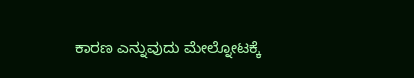ಕಾರಣ ಎನ್ನುವುದು ಮೇಲ್ನೋಟಕ್ಕೆ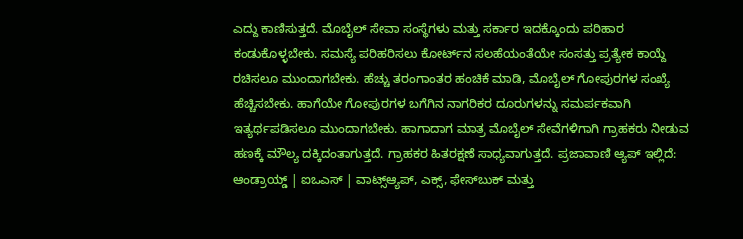ಎದ್ದು ಕಾಣಿಸುತ್ತದೆ. ಮೊಬೈಲ್‌ ಸೇವಾ ಸಂಸ್ಥೆಗಳು ಮತ್ತು ಸರ್ಕಾರ ಇದಕ್ಕೊಂದು ಪರಿಹಾರ ಕಂಡುಕೊಳ್ಳಬೇಕು. ಸಮಸ್ಯೆ ಪರಿಹರಿಸಲು ಕೋರ್ಟ್‌ನ ಸಲಹೆಯಂತೆಯೇ ಸಂಸತ್ತು ಪ್ರತ್ಯೇಕ ಕಾಯ್ದೆ ರಚಿಸಲೂ ಮುಂದಾಗಬೇಕು. ಹೆಚ್ಚು ತರಂಗಾಂತರ ಹಂಚಿಕೆ ಮಾಡಿ, ಮೊಬೈಲ್‌ ಗೋಪುರಗಳ ಸಂಖ್ಯೆ ಹೆಚ್ಚಿಸಬೇಕು. ಹಾಗೆಯೇ ಗೋಪುರಗಳ ಬಗೆಗಿನ ನಾಗರಿಕರ ದೂರುಗಳನ್ನು ಸಮರ್ಪಕವಾಗಿ ಇತ್ಯರ್ಥಪಡಿಸಲೂ ಮುಂದಾಗಬೇಕು. ಹಾಗಾದಾಗ ಮಾತ್ರ ಮೊಬೈಲ್ ಸೇವೆಗಳಿಗಾಗಿ ಗ್ರಾಹಕರು ನೀಡುವ ಹಣಕ್ಕೆ ಮೌಲ್ಯ ದಕ್ಕಿದಂತಾಗುತ್ತದೆ. ಗ್ರಾಹಕರ ಹಿತರಕ್ಷಣೆ ಸಾಧ್ಯವಾಗುತ್ತದೆ. ಪ್ರಜಾವಾಣಿ ಆ್ಯಪ್ ಇಲ್ಲಿದೆ: ಆಂಡ್ರಾಯ್ಡ್ | ಐಒಎಸ್ | ವಾಟ್ಸ್ಆ್ಯಪ್, ಎಕ್ಸ್, ಫೇಸ್‌ಬುಕ್ ಮತ್ತು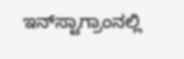ಇನ್‌ಸ್ಟಾಗ್ರಾಂನಲ್ಲಿ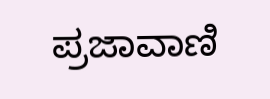ಪ್ರಜಾವಾಣಿ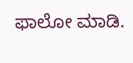ಫಾಲೋ ಮಾಡಿ.